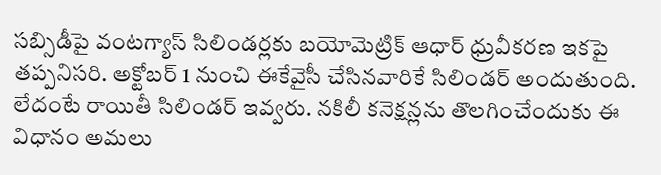సబ్సిడీపై వంటగ్యాస్ సిలిండర్లకు బయోమెట్రిక్ ఆధార్ ధ్రువీకరణ ఇకపై తప్పనిసరి. అక్టోబర్ 1 నుంచి ఈకేవైసీ చేసినవారికే సిలిండర్ అందుతుంది. లేదంటే రాయితీ సిలిండర్ ఇవ్వరు. నకిలీ కనెక్షన్లను తొలగించేందుకు ఈ విధానం అమలు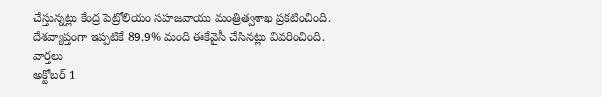చేస్తున్నట్లు కేంద్ర పెట్రోలియం సహజవాయు మంత్రిత్వశాఖ ప్రకటించింది. దేశవ్యాప్తంగా ఇప్పటికే 89.9% మంది ఈకేవైసీ చేసినట్లు వివరించింది.
వార్తలు
అక్టోబర్ 1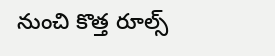నుంచి కొత్త రూల్స్